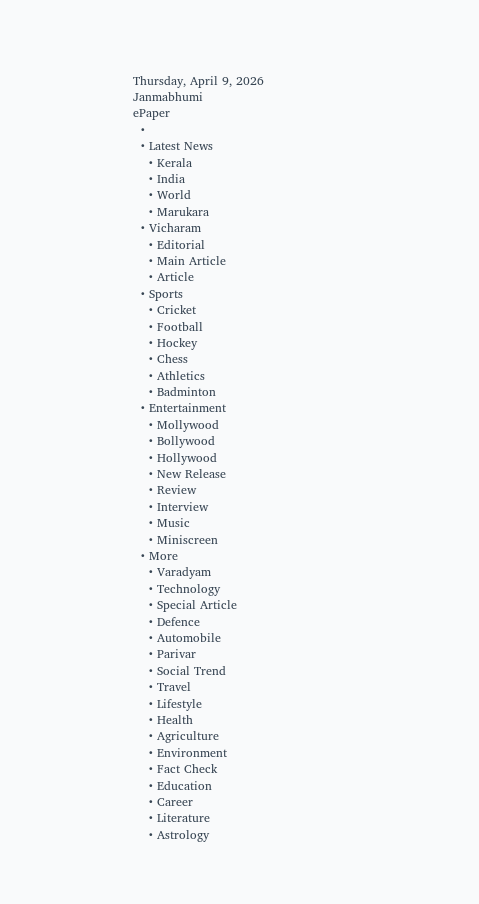Thursday, April 9, 2026
Janmabhumi
ePaper
  •
  • Latest News
    • Kerala
    • India
    • World
    • Marukara
  • Vicharam
    • Editorial
    • Main Article
    • Article
  • Sports
    • Cricket
    • Football
    • Hockey
    • Chess
    • Athletics
    • Badminton
  • Entertainment
    • Mollywood
    • Bollywood
    • Hollywood
    • New Release
    • Review
    • Interview
    • Music
    • Miniscreen
  • More
    • Varadyam
    • Technology
    • Special Article
    • Defence
    • Automobile
    • Parivar
    • Social Trend
    • Travel
    • Lifestyle
    • Health
    • Agriculture
    • Environment
    • Fact Check
    • Education
    • Career
    • Literature
    • Astrology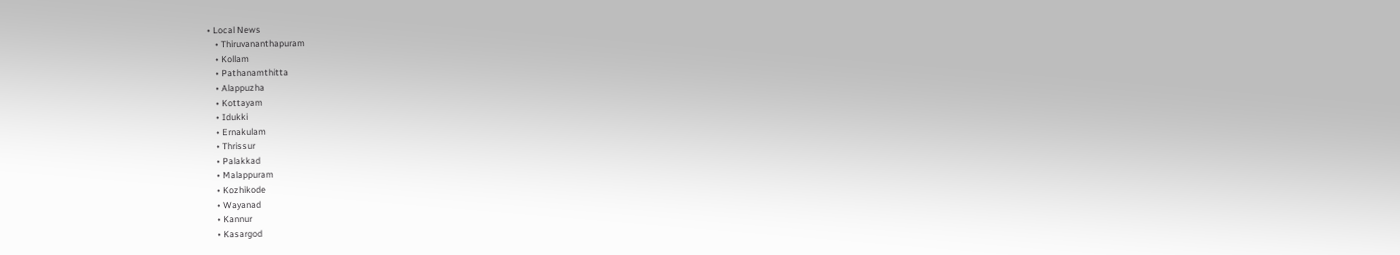• Local News
    • Thiruvananthapuram
    • Kollam
    • Pathanamthitta
    • Alappuzha
    • Kottayam
    • Idukki
    • Ernakulam
    • Thrissur
    • Palakkad
    • Malappuram
    • Kozhikode
    • Wayanad
    • Kannur
    • Kasargod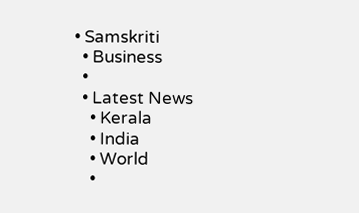• Samskriti
  • Business
  •
  • Latest News
    • Kerala
    • India
    • World
    •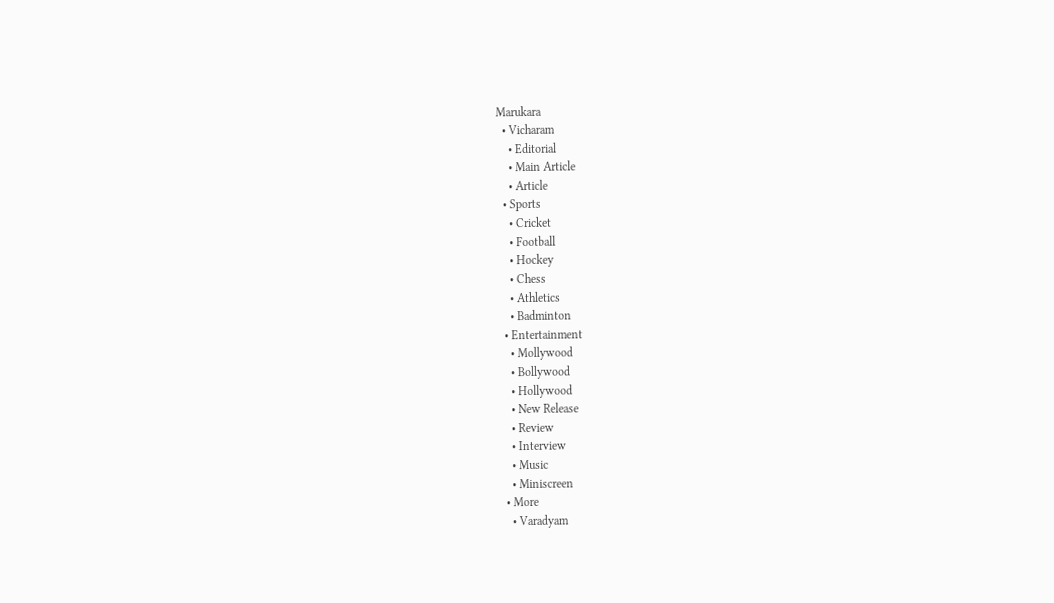Marukara
  • Vicharam
    • Editorial
    • Main Article
    • Article
  • Sports
    • Cricket
    • Football
    • Hockey
    • Chess
    • Athletics
    • Badminton
  • Entertainment
    • Mollywood
    • Bollywood
    • Hollywood
    • New Release
    • Review
    • Interview
    • Music
    • Miniscreen
  • More
    • Varadyam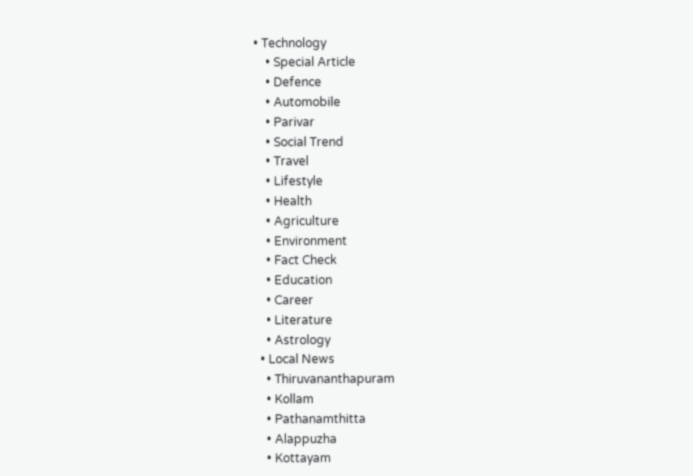• Technology
    • Special Article
    • Defence
    • Automobile
    • Parivar
    • Social Trend
    • Travel
    • Lifestyle
    • Health
    • Agriculture
    • Environment
    • Fact Check
    • Education
    • Career
    • Literature
    • Astrology
  • Local News
    • Thiruvananthapuram
    • Kollam
    • Pathanamthitta
    • Alappuzha
    • Kottayam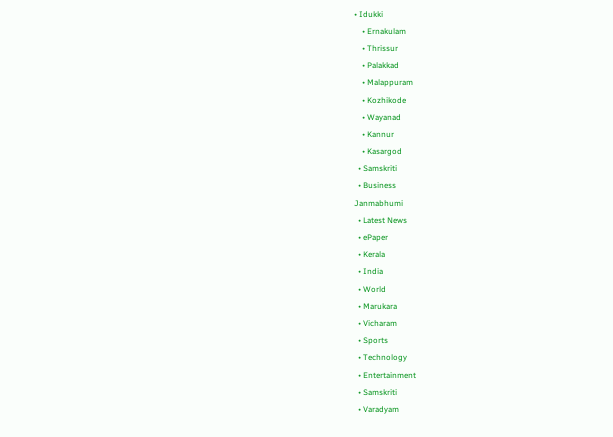• Idukki
    • Ernakulam
    • Thrissur
    • Palakkad
    • Malappuram
    • Kozhikode
    • Wayanad
    • Kannur
    • Kasargod
  • Samskriti
  • Business
Janmabhumi
  • Latest News
  • ePaper
  • Kerala
  • India
  • World
  • Marukara
  • Vicharam
  • Sports
  • Technology
  • Entertainment
  • Samskriti
  • Varadyam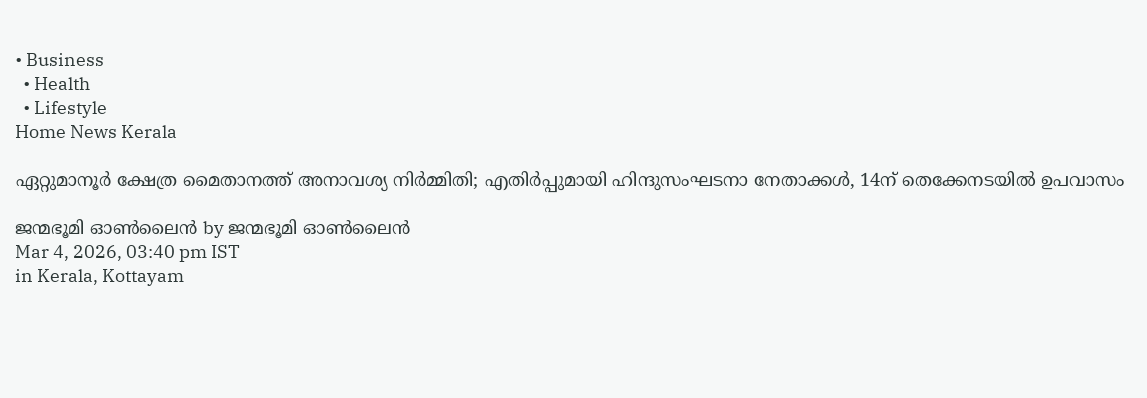• Business
  • Health
  • Lifestyle
Home News Kerala

ഏറ്റുമാനൂര്‍ ക്ഷേത്ര മൈതാനത്ത് അനാവശ്യ നിര്‍മ്മിതി; എതിർപ്പുമായി ഹിന്ദുസംഘടനാ നേതാക്കള്‍, 14ന് തെക്കേനടയില്‍ ഉപവാസം

ജന്മഭൂമി ഓണ്‍ലൈന്‍ by ജന്മഭൂമി ഓണ്‍ലൈന്‍
Mar 4, 2026, 03:40 pm IST
in Kerala, Kottayam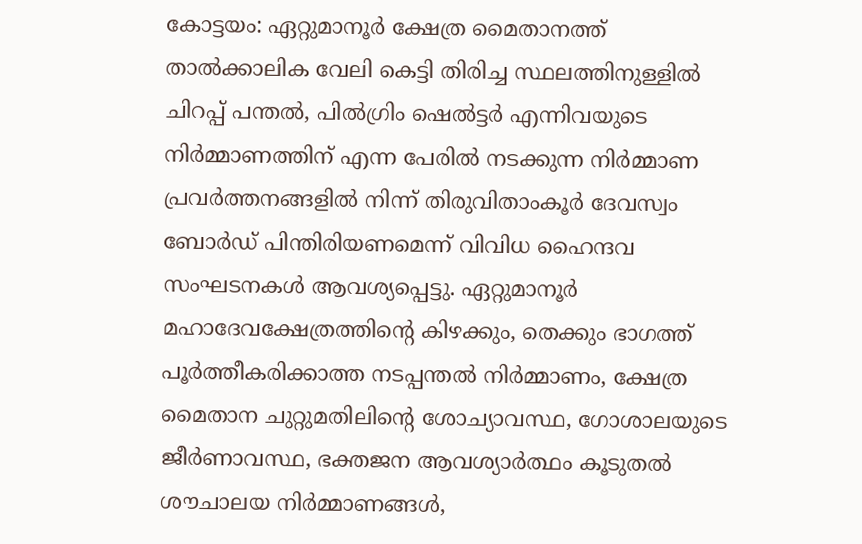കോട്ടയം: ഏറ്റുമാനൂര്‍ ക്ഷേത്ര മൈതാനത്ത് താല്‍ക്കാലിക വേലി കെട്ടി തിരിച്ച സ്ഥലത്തിനുള്ളില്‍ ചിറപ്പ് പന്തല്‍, പില്‍ഗ്രിം ഷെല്‍ട്ടര്‍ എന്നിവയുടെ നിര്‍മ്മാണത്തിന് എന്ന പേരില്‍ നടക്കുന്ന നിര്‍മ്മാണ പ്രവര്‍ത്തനങ്ങളില്‍ നിന്ന് തിരുവിതാംകൂര്‍ ദേവസ്വം ബോര്‍ഡ് പിന്തിരിയണമെന്ന് വിവിധ ഹൈന്ദവ സംഘടനകള്‍ ആവശ്യപ്പെട്ടു. ഏറ്റുമാനൂര്‍ മഹാദേവക്ഷേത്രത്തിന്റെ കിഴക്കും, തെക്കും ഭാഗത്ത് പൂര്‍ത്തീകരിക്കാത്ത നടപ്പന്തല്‍ നിര്‍മ്മാണം, ക്ഷേത്ര മൈതാന ചുറ്റുമതിലിന്റെ ശോച്യാവസ്ഥ, ഗോശാലയുടെ ജീര്‍ണാവസ്ഥ, ഭക്തജന ആവശ്യാര്‍ത്ഥം കൂടുതല്‍ ശൗചാലയ നിര്‍മ്മാണങ്ങള്‍,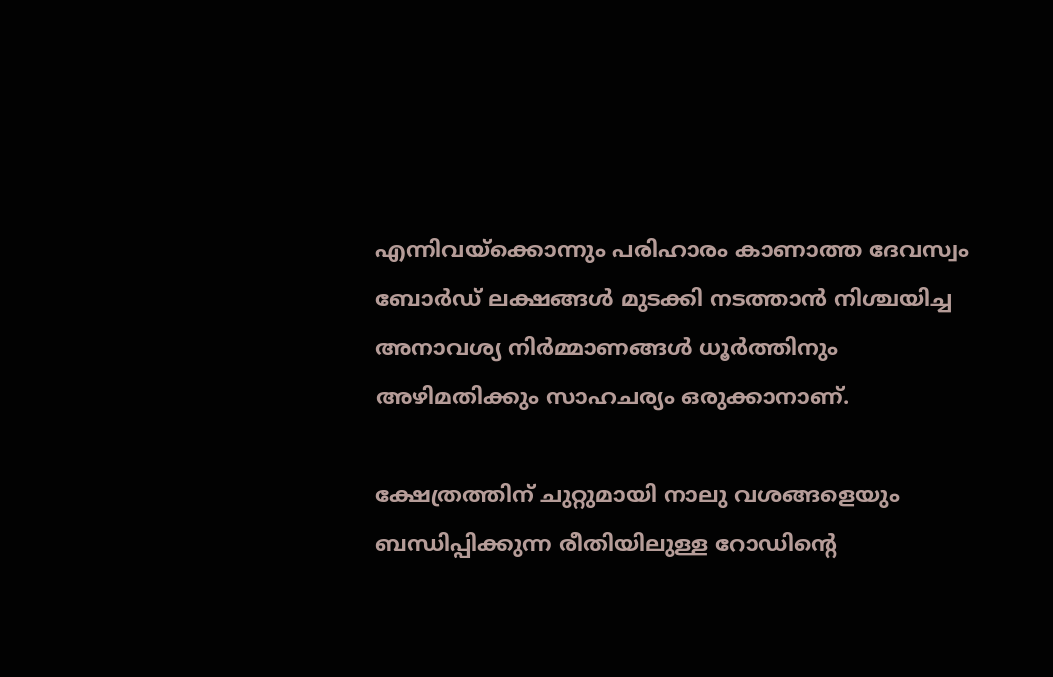എന്നിവയ്‌ക്കൊന്നും പരിഹാരം കാണാത്ത ദേവസ്വം ബോര്‍ഡ് ലക്ഷങ്ങള്‍ മുടക്കി നടത്താന്‍ നിശ്ചയിച്ച അനാവശ്യ നിര്‍മ്മാണങ്ങള്‍ ധൂര്‍ത്തിനും അഴിമതിക്കും സാഹചര്യം ഒരുക്കാനാണ്.

ക്ഷേത്രത്തിന് ചുറ്റുമായി നാലു വശങ്ങളെയും ബന്ധിപ്പിക്കുന്ന രീതിയിലുള്ള റോഡിന്റെ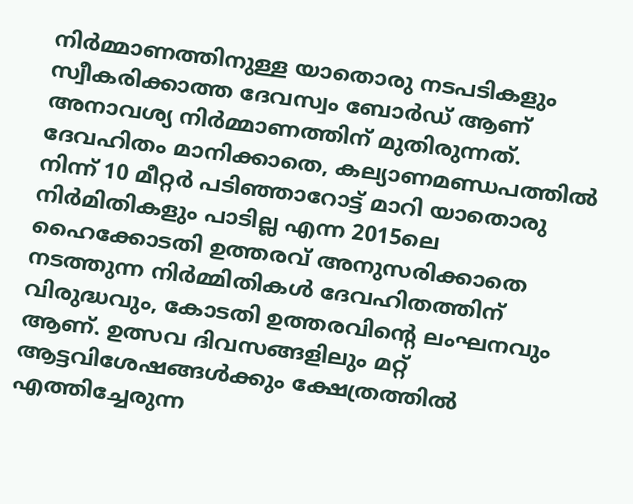നിര്‍മ്മാണത്തിനുള്ള യാതൊരു നടപടികളും സ്വീകരിക്കാത്ത ദേവസ്വം ബോര്‍ഡ് ആണ് അനാവശ്യ നിര്‍മ്മാണത്തിന് മുതിരുന്നത്. ദേവഹിതം മാനിക്കാതെ, കല്യാണമണ്ഡപത്തില്‍ നിന്ന് 10 മീറ്റര്‍ പടിഞ്ഞാറോട്ട് മാറി യാതൊരു നിര്‍മിതികളും പാടില്ല എന്ന 2015ലെ ഹൈക്കോടതി ഉത്തരവ് അനുസരിക്കാതെ നടത്തുന്ന നിര്‍മ്മിതികള്‍ ദേവഹിതത്തിന് വിരുദ്ധവും, കോടതി ഉത്തരവിന്റെ ലംഘനവും ആണ്. ഉത്സവ ദിവസങ്ങളിലും മറ്റ് ആട്ടവിശേഷങ്ങള്‍ക്കും ക്ഷേത്രത്തില്‍ എത്തിച്ചേരുന്ന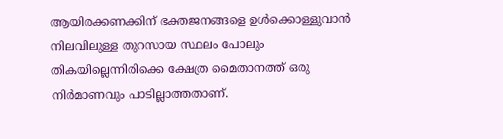ആയിരക്കണക്കിന് ഭക്തജനങ്ങളെ ഉള്‍ക്കൊള്ളുവാന്‍ നിലവിലുള്ള തുറസായ സ്ഥലം പോലും തികയില്ലെന്നിരിക്കെ ക്ഷേത്ര മൈതാനത്ത് ഒരു നിർമാണവും പാടില്ലാത്തതാണ്.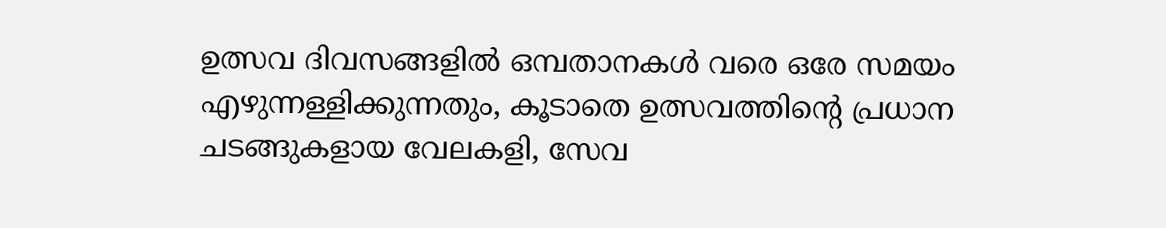ഉത്സവ ദിവസങ്ങളില്‍ ഒമ്പതാനകള്‍ വരെ ഒരേ സമയം എഴുന്നള്ളിക്കുന്നതും, കൂടാതെ ഉത്സവത്തിന്റെ പ്രധാന ചടങ്ങുകളായ വേലകളി, സേവ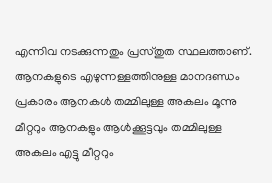എന്നിവ നടക്കുന്നതും പ്രസ്തുത സ്ഥലത്താണ്. ആനകളുടെ എഴുന്നള്ളത്തിനുള്ള മാനദണ്ഡം പ്രകാരം ആനകള്‍ തമ്മിലുള്ള അകലം മൂന്നു മീറ്ററും ആനകളും ആള്‍ക്കൂട്ടവും തമ്മിലുള്ള അകലം എട്ടു മീറ്ററും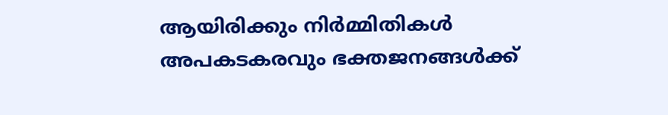ആയിരിക്കും നിര്‍മ്മിതികള്‍ അപകടകരവും ഭക്തജനങ്ങള്‍ക്ക്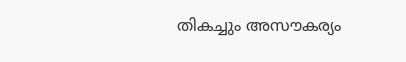തികച്ചും അസൗകര്യം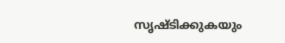സൃഷ്ടിക്കുകയും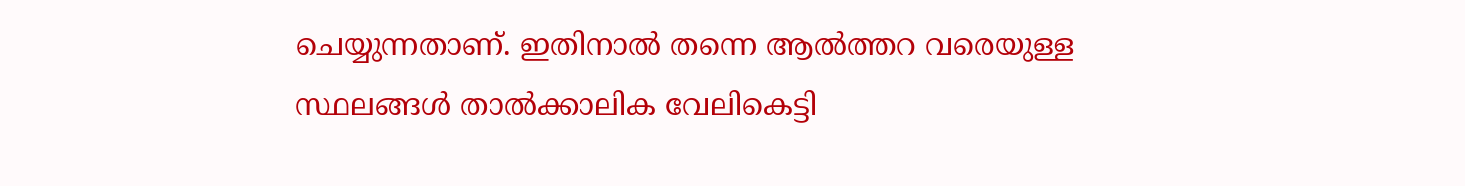ചെയ്യുന്നതാണ്. ഇതിനാൽ തന്നെ ആല്‍ത്തറ വരെയുള്ള സ്ഥലങ്ങള്‍ താല്‍ക്കാലിക വേലികെട്ടി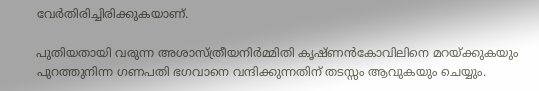വേര്‍തിരിച്ചിരിക്കുകയാണ്.

പുതിയതായി വരുന്ന അശാസ്ത്രീയനിര്‍മ്മിതി കൃഷ്ണന്‍കോവിലിനെ മറയ്‌ക്കുകയും പുറത്തുനിന്ന ഗണപതി ഭഗവാനെ വന്ദിക്കുന്നതിന് തടസ്സം ആവുകയും ചെയ്യും.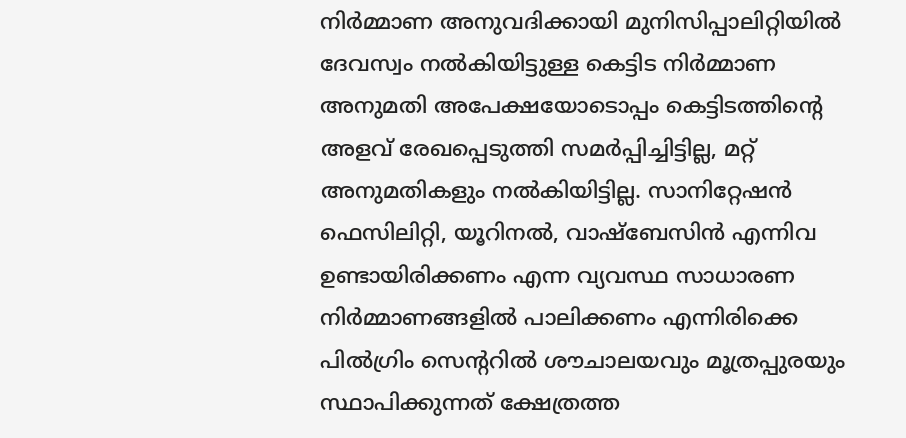നിര്‍മ്മാണ അനുവദിക്കായി മുനിസിപ്പാലിറ്റിയില്‍ ദേവസ്വം നല്‍കിയിട്ടുള്ള കെട്ടിട നിര്‍മ്മാണ അനുമതി അപേക്ഷയോടൊപ്പം കെട്ടിടത്തിന്റെ അളവ് രേഖപ്പെടുത്തി സമര്‍പ്പിച്ചിട്ടില്ല, മറ്റ് അനുമതികളും നല്‍കിയിട്ടില്ല. സാനിറ്റേഷന്‍ ഫെസിലിറ്റി, യൂറിനല്‍, വാഷ്‌ബേസിന്‍ എന്നിവ ഉണ്ടായിരിക്കണം എന്ന വ്യവസ്ഥ സാധാരണ നിര്‍മ്മാണങ്ങളില്‍ പാലിക്കണം എന്നിരിക്കെ പില്‍ഗ്രിം സെന്ററില്‍ ശൗചാലയവും മൂത്രപ്പുരയും സ്ഥാപിക്കുന്നത് ക്ഷേത്രത്ത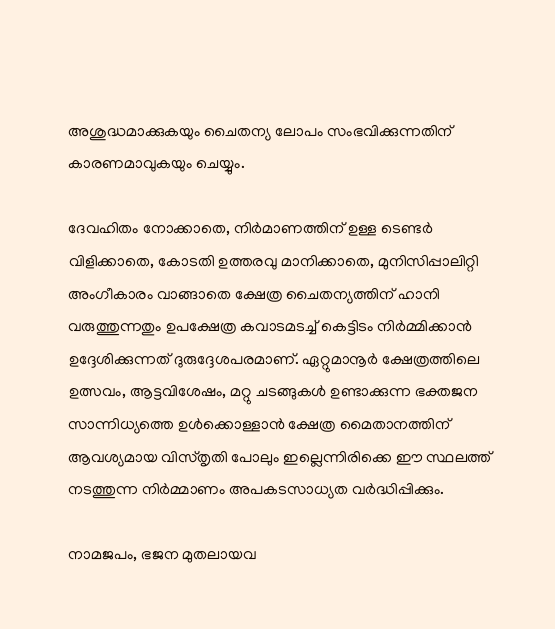അശുദ്ധമാക്കുകയും ചൈതന്യ ലോപം സംഭവിക്കുന്നതിന് കാരണമാവുകയും ചെയ്യും.

ദേവഹിതം നോക്കാതെ, നിര്‍മാണത്തിന് ഉള്ള ടെണ്ടര്‍ വിളിക്കാതെ, കോടതി ഉത്തരവു മാനിക്കാതെ, മുനിസിപ്പാലിറ്റി അംഗീകാരം വാങ്ങാതെ ക്ഷേത്ര ചൈതന്യത്തിന് ഹാനി വരുത്തുന്നതും ഉപക്ഷേത്ര കവാടമടച്ച് കെട്ടിടം നിര്‍മ്മിക്കാന്‍ ഉദ്ദേശിക്കുന്നത് ദുരുദ്ദേശപരമാണ്. ഏറ്റുമാനൂര്‍ ക്ഷേത്രത്തിലെ ഉത്സവം, ആട്ടവിശേഷം, മറ്റു ചടങ്ങുകള്‍ ഉണ്ടാക്കുന്ന ഭക്തജന സാന്നിധ്യത്തെ ഉള്‍ക്കൊള്ളാന്‍ ക്ഷേത്ര മൈതാനത്തിന് ആവശ്യമായ വിസ്തൃതി പോലും ഇല്ലെന്നിരിക്കെ ഈ സ്ഥലത്ത് നടത്തുന്ന നിര്‍മ്മാണം അപകടസാധ്യത വര്‍ദ്ധിപ്പിക്കും.

നാമജപം, ഭജന മുതലായവ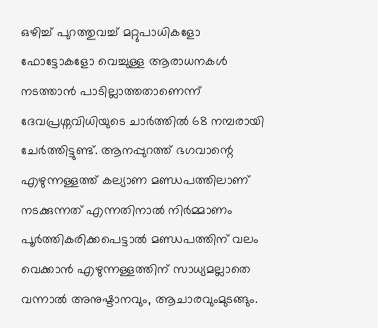ഒഴിച്ച് പുറത്തുവച്ച് മറ്റുപാധികളോ ഫോട്ടോകളോ വെച്ചുള്ള ആരാധനകള്‍ നടത്താന്‍ പാടില്ലാത്തതാണെന്ന് ദേവപ്രശ്നവിധിയുടെ ചാര്‍ത്തില്‍ 68 നമ്പരായി ചേര്‍ത്തിട്ടുണ്ട്. ആനപ്പുറത്ത് ഭഗവാന്റെ എഴുന്നള്ളത്ത് കല്യാണ മണ്ഡപത്തിലാണ് നടക്കുന്നത് എന്നതിനാല്‍ നിര്‍മ്മാണം പൂര്‍ത്തികരിക്കപെട്ടാല്‍ മണ്ഡപത്തിന് വലം വെക്കാന്‍ എഴുന്നള്ളത്തിന് സാധ്യമല്ലാതെ വന്നാല്‍ അനുഷ്ടാനവും, ആചാരവുംമുടങ്ങും.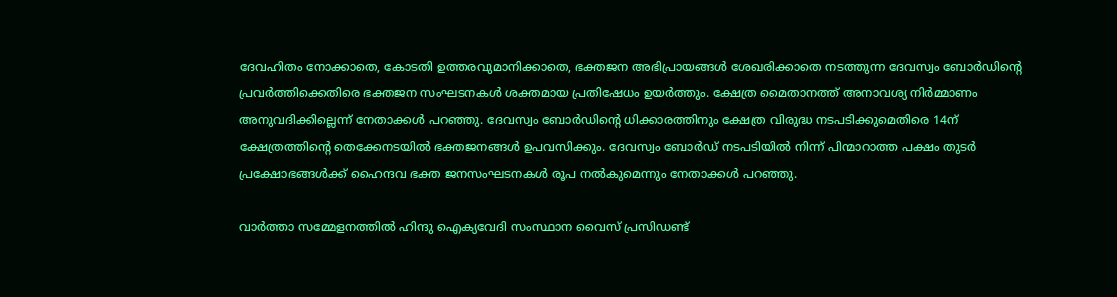ദേവഹിതം നോക്കാതെ, കോടതി ഉത്തരവുമാനിക്കാതെ, ഭക്തജന അഭിപ്രായങ്ങള്‍ ശേഖരിക്കാതെ നടത്തുന്ന ദേവസ്വം ബോര്‍ഡിന്റെ പ്രവര്‍ത്തിക്കെതിരെ ഭക്തജന സംഘടനകള്‍ ശക്തമായ പ്രതിഷേധം ഉയര്‍ത്തും. ക്ഷേത്ര മൈതാനത്ത് അനാവശ്യ നിര്‍മ്മാണം അനുവദിക്കില്ലെന്ന് നേതാക്കള്‍ പറഞ്ഞു. ദേവസ്വം ബോര്‍ഡിന്റെ ധിക്കാരത്തിനും ക്ഷേത്ര വിരുദ്ധ നടപടിക്കുമെതിരെ 14ന് ക്ഷേത്രത്തിന്റെ തെക്കേനടയില്‍ ഭക്തജനങ്ങള്‍ ഉപവസിക്കും. ദേവസ്വം ബോര്‍ഡ് നടപടിയില്‍ നിന്ന് പിന്മാറാത്ത പക്ഷം തുടര്‍ പ്രക്ഷോഭങ്ങള്‍ക്ക് ഹൈന്ദവ ഭക്ത ജനസംഘടനകള്‍ രൂപ നല്‍കുമെന്നും നേതാക്കള്‍ പറഞ്ഞു.

വാര്‍ത്താ സമ്മേളനത്തില്‍ ഹിന്ദു ഐക്യവേദി സംസ്ഥാന വൈസ് പ്രസിഡണ്ട്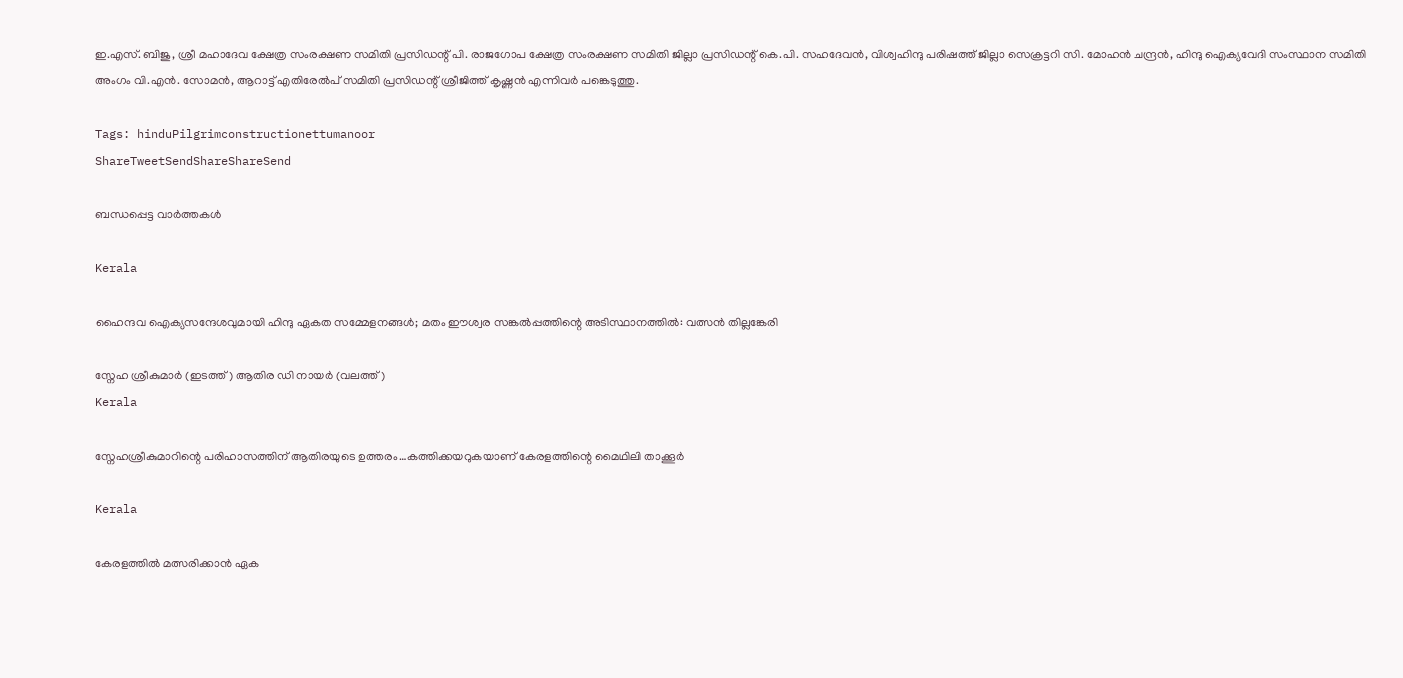ഇ.എസ്. ബിജു, ശ്രീ മഹാദേവ ക്ഷേത്ര സംരക്ഷണ സമിതി പ്രസിഡന്റ് പി. രാജഗോപ ക്ഷേത്ര സംരക്ഷണ സമിതി ജില്ലാ പ്രസിഡന്റ് കെ.പി. സഹദേവന്‍, വിശ്വഹിന്ദു പരിഷത്ത് ജില്ലാ സെക്രട്ടറി സി. മോഹന്‍ ചന്ദ്രന്‍, ഹിന്ദു ഐക്യവേദി സംസ്ഥാന സമിതി അംഗം വി.എന്‍. സോമന്‍, ആറാട്ട് എതിരേല്‍പ് സമിതി പ്രസിഡന്റ് ശ്രീജിത്ത് കൃഷ്ണന്‍ എന്നിവര്‍ പങ്കെടുത്തു.

Tags: hinduPilgrimconstructionettumanoor
ShareTweetSendShareShareSend

ബന്ധപ്പെട്ട വാര്‍ത്തകള്‍

Kerala

ഹൈന്ദവ ഐക്യസന്ദേശവുമായി ഹിന്ദു ഏകത സമ്മേളനങ്ങള്‍; മതം ഈശ്വര സങ്കല്‍പ്പത്തിന്റെ അടിസ്ഥാനത്തില്‍: വത്സന്‍ തില്ലങ്കേരി

സ്നേഹ ശ്രീകുമാര്‍ (ഇടത്ത്) ആതിര ഡി നായര്‍ (വലത്ത്)
Kerala

സ്നേഹശ്രീകുമാറിന്റെ പരിഹാസത്തിന‍് ആതിരയുടെ ഉത്തരം…കത്തിക്കയറുകയാണ് കേരളത്തിന്റെ മൈഥിലി താക്കൂര്‍

Kerala

കേരളത്തില്‍ മത്സരിക്കാന്‍ ഏക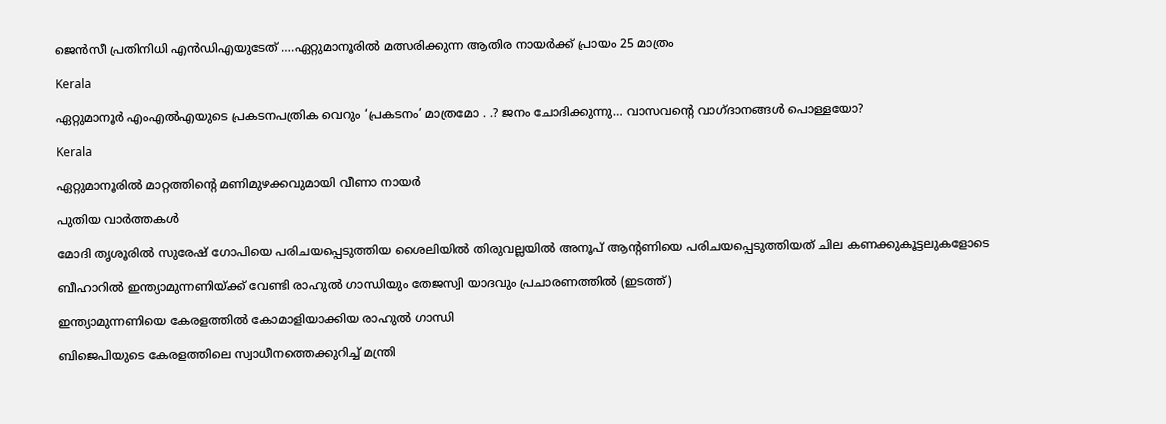ജെന്‍സീ പ്രതിനിധി എന്‍ഡിഎയുടേത് ….ഏറ്റുമാനൂരില്‍ മത്സരിക്കുന്ന ആതിര നായര്‍ക്ക് പ്രായം 25 മാത്രം

Kerala

ഏറ്റുമാനൂര്‍ എംഎല്‍എയുടെ പ്രകടനപത്രിക വെറും ‘പ്രകടനം’ മാത്രമോ . .? ജനം ചോദിക്കുന്നു… വാസവന്റെ വാഗ്ദാനങ്ങള്‍ പൊള്ളയോ?

Kerala

ഏറ്റുമാനൂരില്‍ മാറ്റത്തിന്റെ മണിമുഴക്കവുമായി വീണാ നായര്‍

പുതിയ വാര്‍ത്തകള്‍

മോദി തൃശൂരില്‍ സുരേഷ് ഗോപിയെ പരിചയപ്പെടുത്തിയ ശൈലിയില്‍ തിരുവല്ലയില്‍ അനൂപ് ആന്‍റണിയെ പരിചയപ്പെടുത്തിയത് ചില കണക്കുകൂട്ടലുകളോടെ

ബീഹാറില്‍ ഇന്ത്യാമുന്നണിയ്ക്ക് വേണ്ടി രാഹുല്‍ ഗാന്ധിയും തേജസ്വി യാദവും പ്രചാരണത്തില്‍ (ഇടത്ത്)

ഇന്ത്യാമുന്നണിയെ കേരളത്തില്‍ കോമാളിയാക്കിയ രാഹുല്‍ ഗാന്ധി

ബിജെപിയുടെ കേരളത്തിലെ സ്വാധീനത്തെക്കുറിച്ച് മന്ത്രി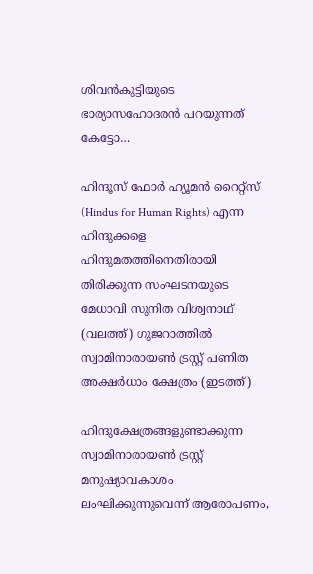ശിവന്‍കുട്ടിയുടെ ഭാര്യാസഹോദരന്‍ പറയുന്നത് കേട്ടോ…

ഹിന്ദൂസ് ഫോര്‍ ഹ്യൂമന്‍ റൈറ്റ്സ് (Hindus for Human Rights) എന്ന ഹിന്ദുക്കളെ ഹിന്ദുമതത്തിനെതിരായി തിരിക്കുന്ന സംഘടനയുടെ മേധാവി സുനിത വിശ്വനാഥ് (വലത്ത്) ഗുജറാത്തില്‍ സ്വാമിനാരായണ്‍ ട്രസ്റ്റ് പണിത അക്ഷര്‍ധാം ക്ഷേത്രം (ഇടത്ത്)

ഹിന്ദുക്ഷേത്രങ്ങളുണ്ടാക്കുന്ന സ്വാമിനാരായണ്‍ ട്രസ്റ്റ് മനുഷ്യാവകാശം ലംഘിക്കുന്നുവെന്ന് ആരോപണം,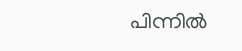പിന്നില്‍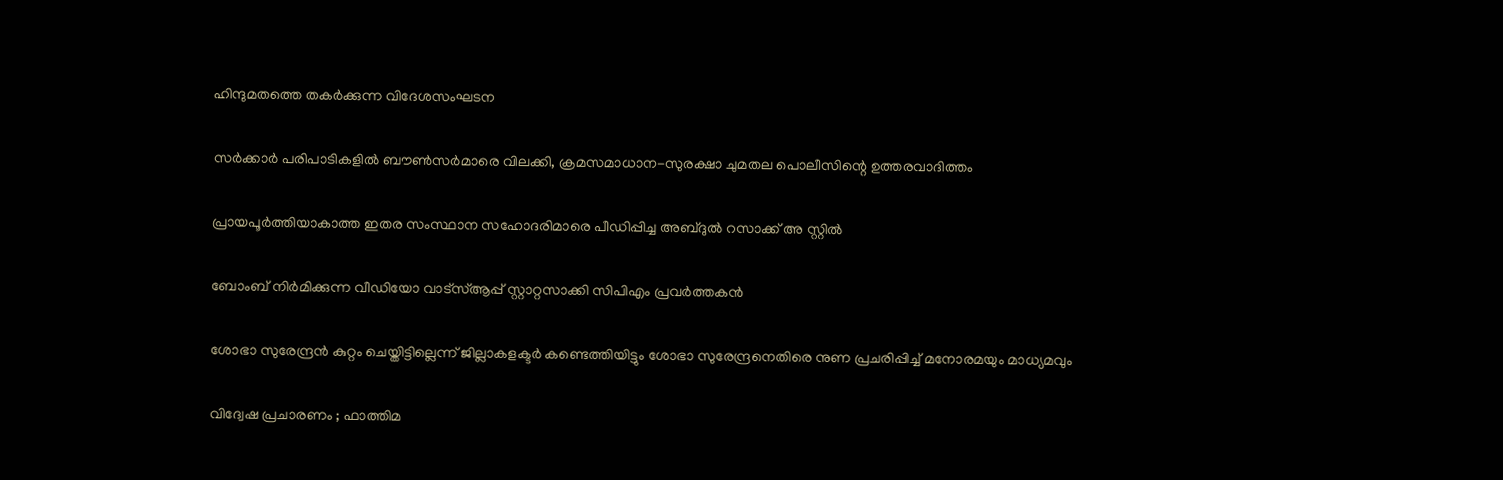ഹിന്ദുമതത്തെ തകര്‍ക്കുന്ന വിദേശസംഘടന

സര്‍ക്കാര്‍ പരിപാടികളില്‍ ബൗണ്‍സര്‍മാരെ വിലക്കി, ക്രമസമാധാന-സുരക്ഷാ ചുമതല പൊലീസിന്റെ ഉത്തരവാദിത്തം

പ്രായപൂര്‍ത്തിയാകാത്ത ഇതര സംസ്ഥാന സഹോദരിമാരെ പീഡിപ്പിച്ച അബ്ദുല്‍ റസാക്ക് അ സ്റ്റില്‍

ബോംബ് നിര്‍മിക്കുന്ന വീഡിയോ വാട്‌സ്ആപ്പ് സ്റ്റാറ്റസാക്കി സിപിഎം പ്രവര്‍ത്തകന്‍

ശോഭാ സുരേന്ദ്രന്‍ കുറ്റം ചെയ്തിട്ടില്ലെന്ന് ജില്ലാകളക്ടര്‍ കണ്ടെത്തിയിട്ടും ശോഭാ സുരേന്ദ്രനെതിരെ നുണ പ്രചരിപ്പിച്ച് മനോരമയും മാധ്യമവും

വിദ്വേഷ പ്രചാരണം ; ഫാത്തിമ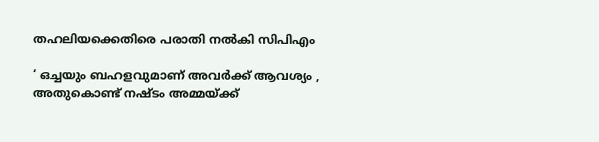തഹലിയക്കെതിരെ പരാതി നല്‍കി സിപിഎം

‘ ഒച്ചയും ബഹളവുമാണ് അവർക്ക് ആവശ്യം , അതുകൊണ്ട് നഷ്ടം അമ്മയ്‌ക്ക്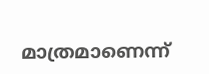മാത്രമാണെന്ന്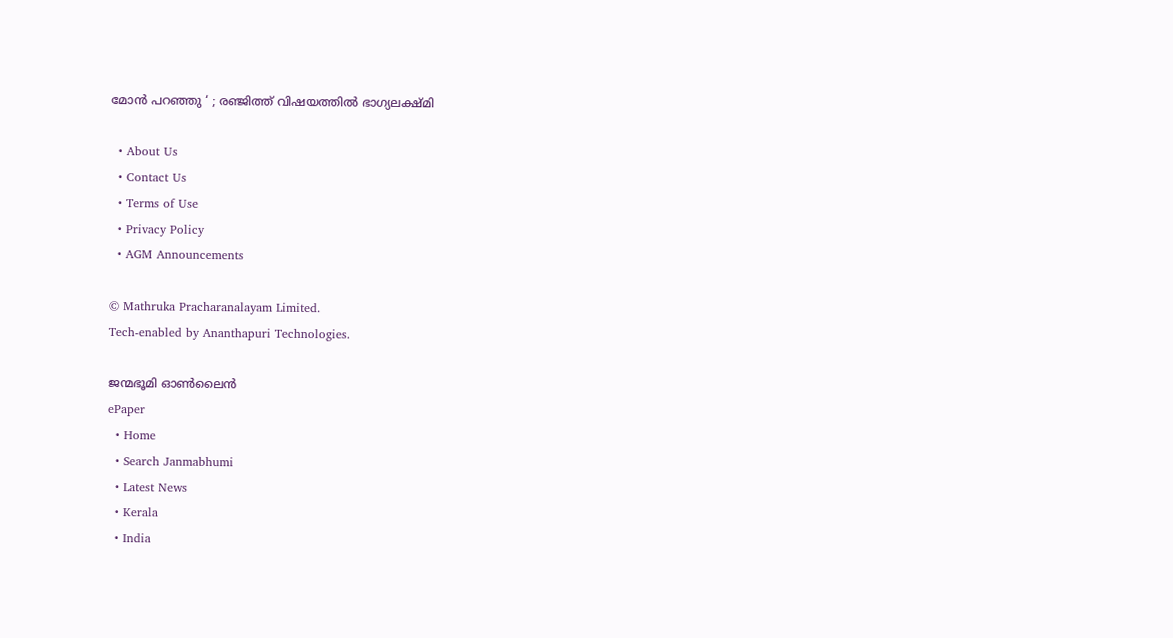മോൻ പറഞ്ഞു ‘ ; രഞ്ജിത്ത് വിഷയത്തിൽ ഭാഗ്യലക്ഷ്മി

  • About Us
  • Contact Us
  • Terms of Use
  • Privacy Policy
  • AGM Announcements

© Mathruka Pracharanalayam Limited.
Tech-enabled by Ananthapuri Technologies.

ജന്മഭൂമി ഓണ്‍ലൈന്‍
ePaper
  • Home
  • Search Janmabhumi
  • Latest News
  • Kerala
  • India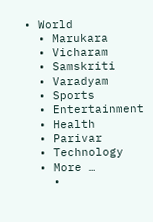• World
  • Marukara
  • Vicharam
  • Samskriti
  • Varadyam
  • Sports
  • Entertainment
  • Health
  • Parivar
  • Technology
  • More …
    •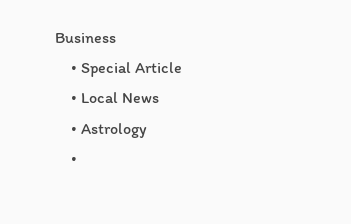Business
    • Special Article
    • Local News
    • Astrology
    •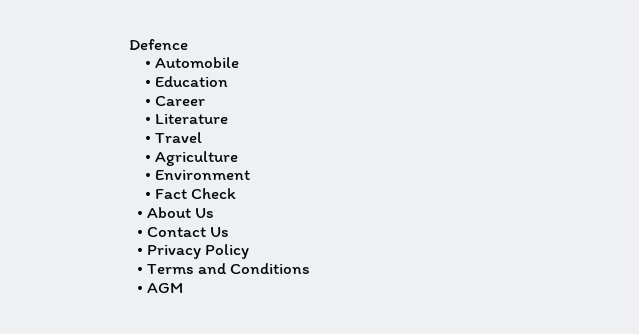Defence
    • Automobile
    • Education
    • Career
    • Literature
    • Travel
    • Agriculture
    • Environment
    • Fact Check
  • About Us
  • Contact Us
  • Privacy Policy
  • Terms and Conditions
  • AGM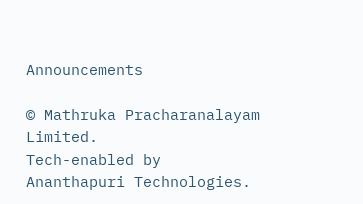Announcements

© Mathruka Pracharanalayam Limited.
Tech-enabled by Ananthapuri Technologies.